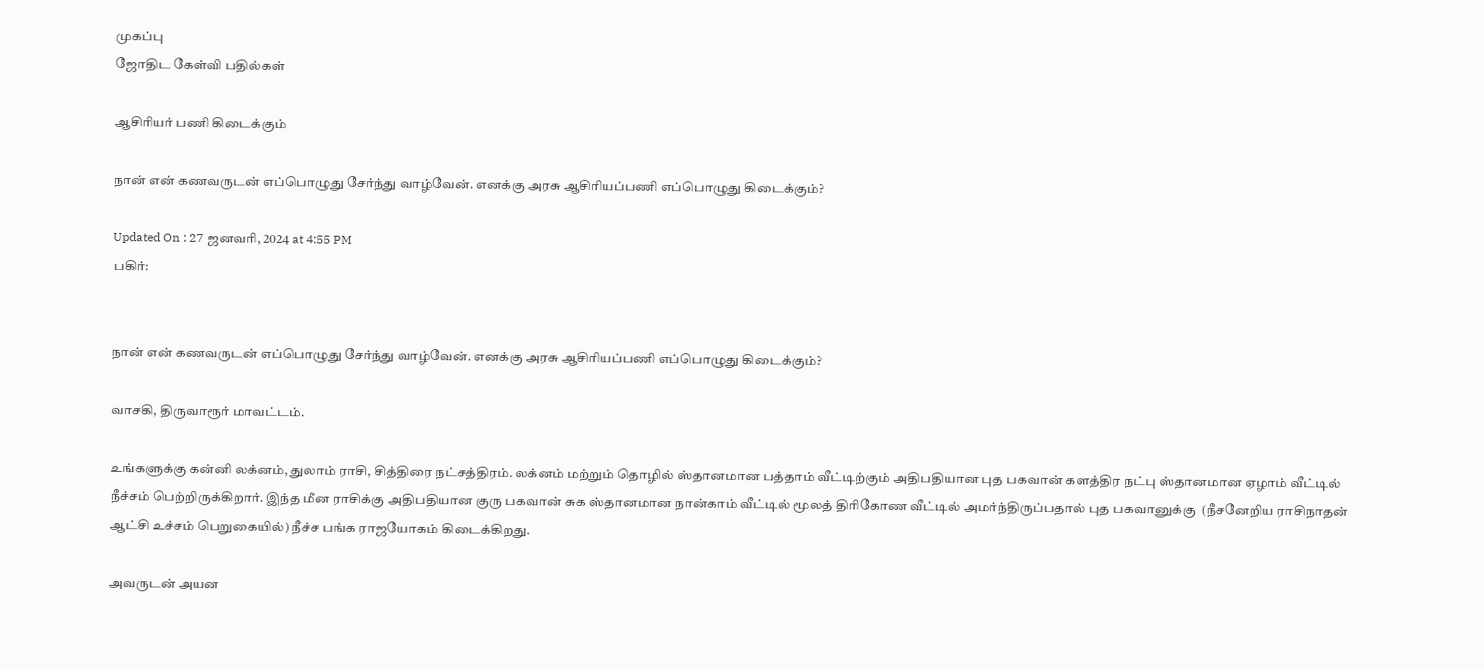முகப்பு
ஜோதிட கேள்வி பதில்கள்

ஆசிரியர் பணி கிடைக்கும்

நான் என் கணவருடன் எப்பொழுது சேர்ந்து வாழ்வேன். எனக்கு அரசு ஆசிரியப்பணி எப்பொழுது கிடைக்கும்?

Updated On : 27 ஜனவரி, 2024 at 4:55 PM
பகிர்:


நான் என் கணவருடன் எப்பொழுது சேர்ந்து வாழ்வேன். எனக்கு அரசு ஆசிரியப்பணி எப்பொழுது கிடைக்கும்?

வாசகி, திருவாரூர் மாவட்டம்.

உங்களுக்கு கன்னி லக்னம், துலாம் ராசி, சித்திரை நட்சத்திரம். லக்னம் மற்றும் தொழில் ஸ்தானமான பத்தாம் வீட்டிற்கும் அதிபதியான புத பகவான் களத்திர நட்பு ஸ்தானமான ஏழாம் வீட்டில் நீச்சம் பெற்றிருக்கிறார். இந்த மீன ராசிக்கு அதிபதியான குரு பகவான் சுக ஸ்தானமான நான்காம் வீட்டில் மூலத் திரிகோண வீட்டில் அமர்ந்திருப்பதால் புத பகவானுக்கு  (நீசனேறிய ராசிநாதன் ஆட்சி உச்சம் பெறுகையில்) நீச்ச பங்க ராஜயோகம் கிடைக்கிறது.

அவருடன் அயன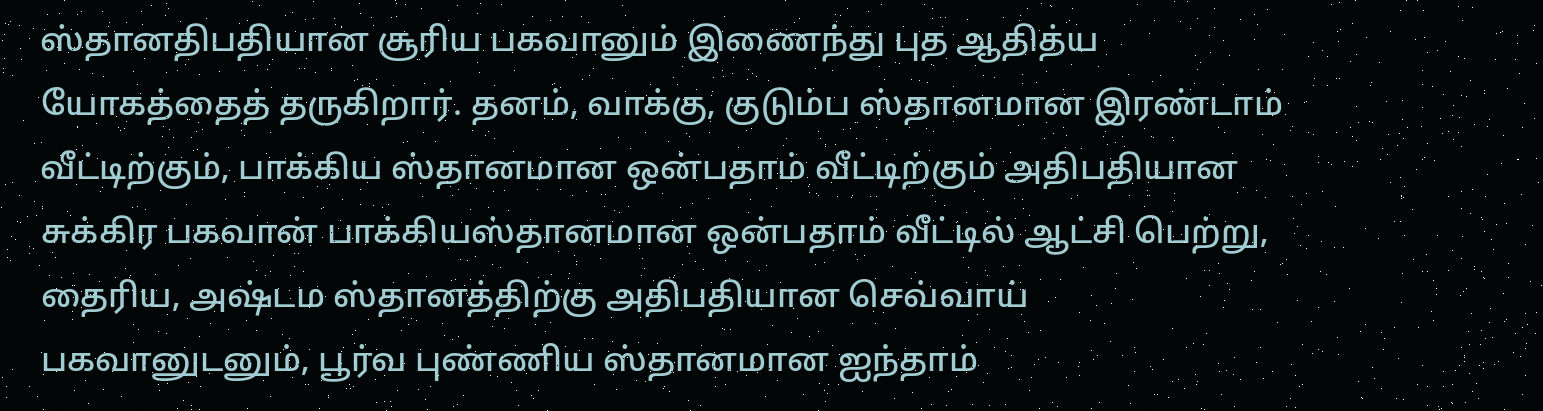ஸ்தானதிபதியான சூரிய பகவானும் இணைந்து புத ஆதித்ய யோகத்தைத் தருகிறார். தனம், வாக்கு, குடும்ப ஸ்தானமான இரண்டாம் வீட்டிற்கும், பாக்கிய ஸ்தானமான ஒன்பதாம் வீட்டிற்கும் அதிபதியான சுக்கிர பகவான் பாக்கியஸ்தானமான ஒன்பதாம் வீட்டில் ஆட்சி பெற்று, தைரிய, அஷ்டம ஸ்தானத்திற்கு அதிபதியான செவ்வாய் பகவானுடனும், பூர்வ புண்ணிய ஸ்தானமான ஐந்தாம்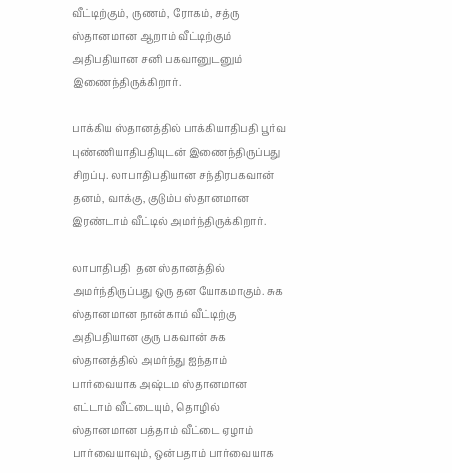வீட்டிற்கும், ருணம், ரோகம், சத்ரு ஸ்தானமான ஆறாம் வீட்டிற்கும் அதிபதியான சனி பகவானுடனும் இணைந்திருக்கிறார்.

பாக்கிய ஸ்தானத்தில் பாக்கியாதிபதி பூர்வ புண்ணியாதிபதியுடன் இணைந்திருப்பது சிறப்பு. லாபாதிபதியான சந்திரபகவான் தனம், வாக்கு, குடும்ப ஸ்தானமான இரண்டாம் வீட்டில் அமர்ந்திருக்கிறார்.

லாபாதிபதி  தன ஸ்தானத்தில் அமர்ந்திருப்பது ஒரு தன யோகமாகும். சுக ஸ்தானமான நான்காம் வீட்டிற்கு அதிபதியான குரு பகவான் சுக ஸ்தானத்தில் அமர்ந்து ஐந்தாம் பார்வையாக அஷ்டம ஸ்தானமான எட்டாம் வீட்டையும், தொழில் ஸ்தானமான பத்தாம் வீட்டை ஏழாம் பார்வையாவும், ஒன்பதாம் பார்வையாக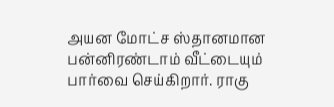அயன மோட்ச ஸ்தானமான பன்னிரண்டாம் வீட்டையும் பார்வை செய்கிறார். ராகு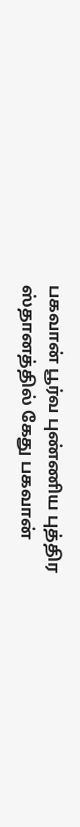பகவான் பூர்வ புண்ணிய புத்திர ஸ்தானத்தில் கேது பகவான்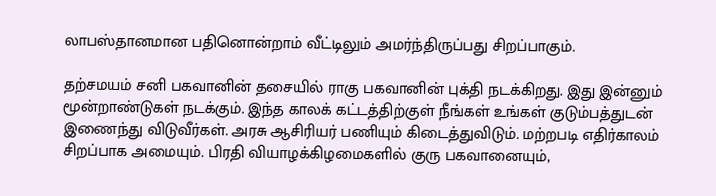லாபஸ்தானமான பதினொன்றாம் வீட்டிலும் அமர்ந்திருப்பது சிறப்பாகும்.

தற்சமயம் சனி பகவானின் தசையில் ராகு பகவானின் புக்தி நடக்கிறது. இது இன்னும் மூன்றாண்டுகள் நடக்கும். இந்த காலக் கட்டத்திற்குள் நீங்கள் உங்கள் குடும்பத்துடன் இணைந்து விடுவீர்கள். அரசு ஆசிரியர் பணியும் கிடைத்துவிடும். மற்றபடி எதிர்காலம் சிறப்பாக அமையும். பிரதி வியாழக்கிழமைகளில் குரு பகவானையும்,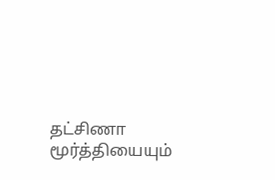தட்சிணா மூர்த்தியையும்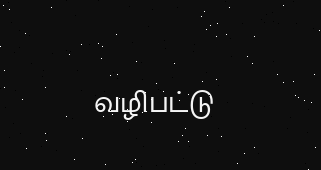வழிபட்டு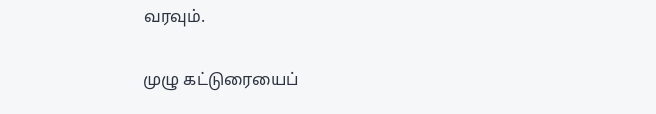வரவும்.

முழு கட்டுரையைப்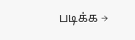படிக்க →